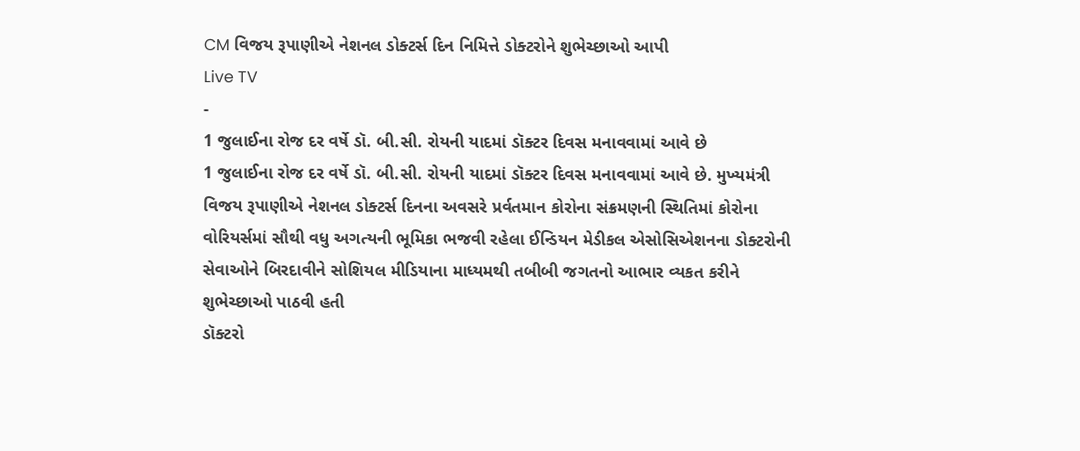CM વિજય રૂપાણીએ નેશનલ ડોક્ટર્સ દિન નિમિત્તે ડોક્ટરોને શુભેચ્છાઓ આપી
Live TV
-
1 જુલાઈના રોજ દર વર્ષે ડૉ. બી.સી. રોયની યાદમાં ડૉક્ટર દિવસ મનાવવામાં આવે છે
1 જુલાઈના રોજ દર વર્ષે ડૉ. બી.સી. રોયની યાદમાં ડૉક્ટર દિવસ મનાવવામાં આવે છે. મુખ્યમંત્રી વિજય રૂપાણીએ નેશનલ ડોક્ટર્સ દિનના અવસરે પ્રર્વતમાન કોરોના સંક્રમણની સ્થિતિમાં કોરોના વોરિયર્સમાં સૌથી વધુ અગત્યની ભૂમિકા ભજવી રહેલા ઈન્ડિયન મેડીકલ એસોસિએશનના ડોક્ટરોની સેવાઓને બિરદાવીને સોશિયલ મીડિયાના માધ્યમથી તબીબી જગતનો આભાર વ્યકત કરીને શુભેચ્છાઓ પાઠવી હતી
ડૉક્ટરો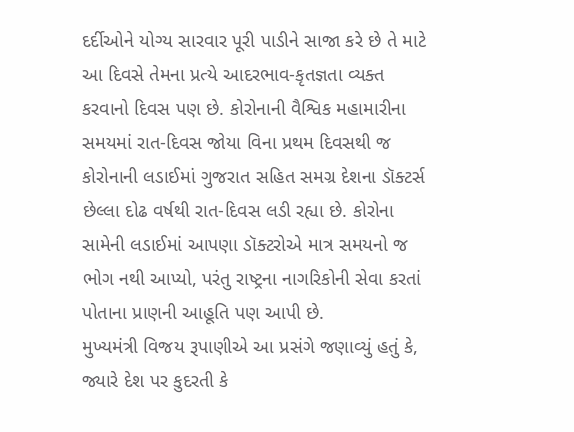દર્દીઓને યોગ્ય સારવાર પૂરી પાડીને સાજા કરે છે તે માટે આ દિવસે તેમના પ્રત્યે આદરભાવ-કૃતજ્ઞતા વ્યક્ત કરવાનો દિવસ પણ છે. કોરોનાની વૈશ્વિક મહામારીના સમયમાં રાત-દિવસ જોયા વિના પ્રથમ દિવસથી જ કોરોનાની લડાઈમાં ગુજરાત સહિત સમગ્ર દેશના ડૉક્ટર્સ છેલ્લા દોઢ વર્ષથી રાત-દિવસ લડી રહ્યા છે. કોરોના સામેની લડાઈમાં આપણા ડૉક્ટરોએ માત્ર સમયનો જ ભોગ નથી આપ્યો, પરંતુ રાષ્ટ્રના નાગરિકોની સેવા કરતાં પોતાના પ્રાણની આહૂતિ પણ આપી છે.
મુખ્યમંત્રી વિજય રૂપાણીએ આ પ્રસંગે જણાવ્યું હતું કે, જ્યારે દેશ પર કુદરતી કે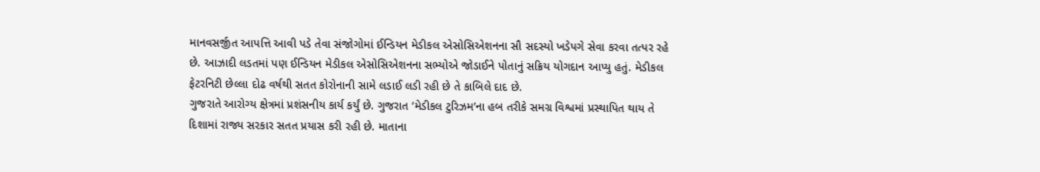માનવસર્જીત આપત્તિ આવી પડે તેવા સંજોગોમાં ઈન્ડિયન મેડીકલ એસોસિએશનના સૌ સદસ્યો ખડેપગે સેવા કરવા તત્પર રહે છે. આઝાદી લડતમાં પણ ઈન્ડિયન મેડીકલ એસોસિએશનના સભ્યોએ જોડાઈને પોતાનું સક્રિય યોગદાન આપ્યુ હતું. મેડીકલ ફેટરનિટી છેલ્લા દોઢ વર્ષથી સતત કોરોનાની સામે લડાઈ લડી રહી છે તે કાબિલે દાદ છે.
ગુજરાતે આરોગ્ય ક્ષેત્રમાં પ્રશંસનીય કાર્ય કર્યું છે. ગુજરાત ‘મેડીકલ ટુરિઝમ’ના હબ તરીકે સમગ્ર વિશ્વમાં પ્રસ્થાપિત થાય તે દિશામાં રાજ્ય સરકાર સતત પ્રયાસ કરી રહી છે. માતાના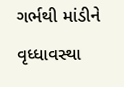ગર્ભથી માંડીને વૃધ્ધાવસ્થા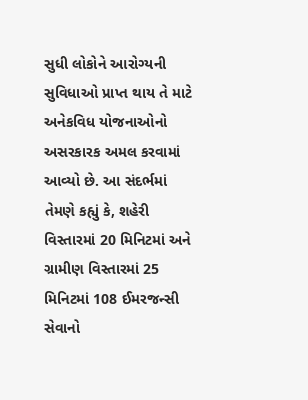સુધી લોકોને આરોગ્યની સુવિધાઓ પ્રાપ્ત થાય તે માટે અનેકવિધ યોજનાઓનો અસરકારક અમલ કરવામાં આવ્યો છે. આ સંદર્ભમાં તેમણે કહ્યું કે, શહેરી વિસ્તારમાં 20 મિનિટમાં અને ગ્રામીણ વિસ્તારમાં 25 મિનિટમાં 108 ઈમરજન્સી સેવાનો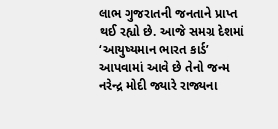લાભ ગુજરાતની જનતાને પ્રાપ્ત થઈ રહ્યો છે. આજે સમગ્ર દેશમાં ‘આયુષ્યમાન ભારત કાર્ડ’ આપવામાં આવે છે તેનો જન્મ નરેન્દ્ર મોદી જ્યારે રાજ્યના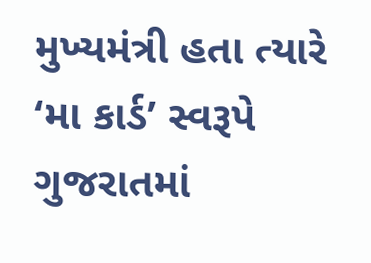મુખ્યમંત્રી હતા ત્યારે ‘મા કાર્ડ’ સ્વરૂપે ગુજરાતમાં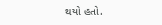થયો હતો.